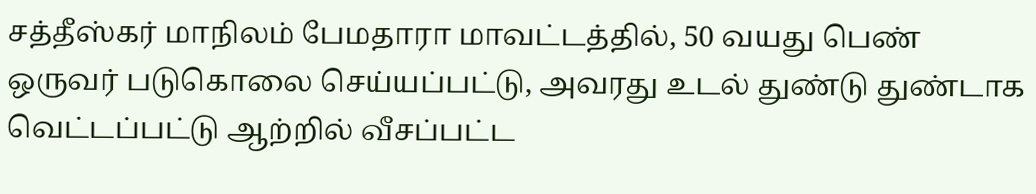சத்தீஸ்கர் மாநிலம் பேமதாரா மாவட்டத்தில், 50 வயது பெண் ஒருவர் படுகொலை செய்யப்பட்டு, அவரது உடல் துண்டு துண்டாக வெட்டப்பட்டு ஆற்றில் வீசப்பட்ட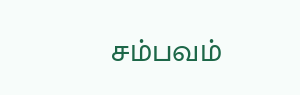சம்பவம்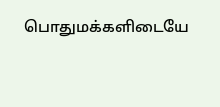பொதுமக்களிடையே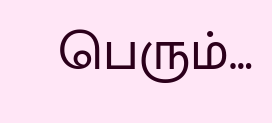பெரும்…